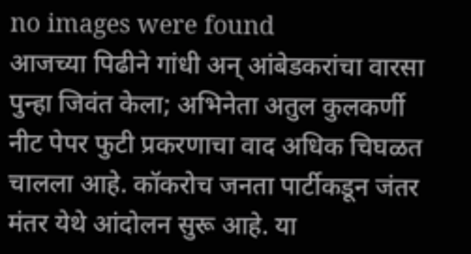no images were found
आजच्या पिढीने गांधी अन् आंबेडकरांचा वारसा पुन्हा जिवंत केला; अभिनेता अतुल कुलकर्णी
नीट पेपर फुटी प्रकरणाचा वाद अधिक चिघळत चालला आहे. कॉकरोच जनता पार्टीकडून जंतर मंतर येथे आंदोलन सुरू आहे. या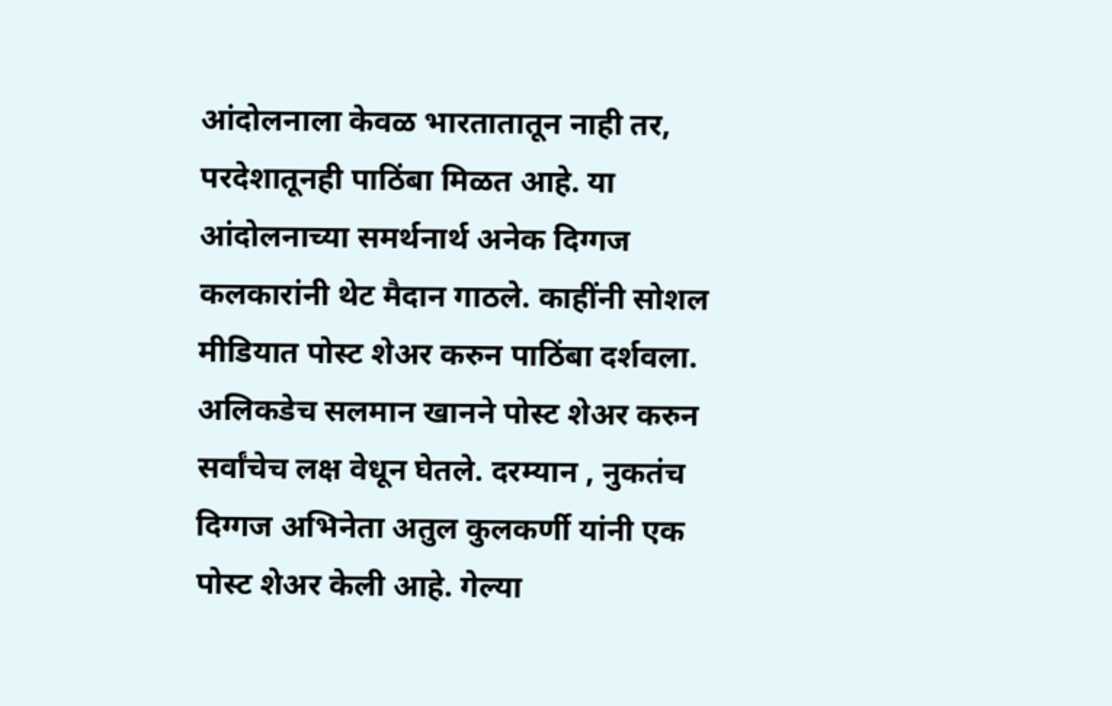आंदोलनाला केवळ भारतातातून नाही तर, परदेशातूनही पाठिंबा मिळत आहे. या आंदोलनाच्या समर्थनार्थ अनेक दिग्गज कलकारांनी थेट मैदान गाठले. काहींनी सोशल मीडियात पोस्ट शेअर करुन पाठिंबा दर्शवला. अलिकडेच सलमान खानने पोस्ट शेअर करुन सर्वांचेच लक्ष वेधून घेतले. दरम्यान , नुकतंच दिग्गज अभिनेता अतुल कुलकर्णी यांनी एक पोस्ट शेअर केली आहे. गेल्या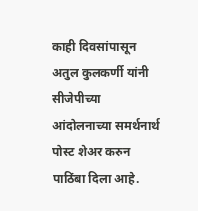काही दिवसांपासून अतुल कुलकर्णी यांनी सीजेपीच्या आंदोलनाच्या समर्थनार्थ पोस्ट शेअर करुन पाठिंबा दिला आहे.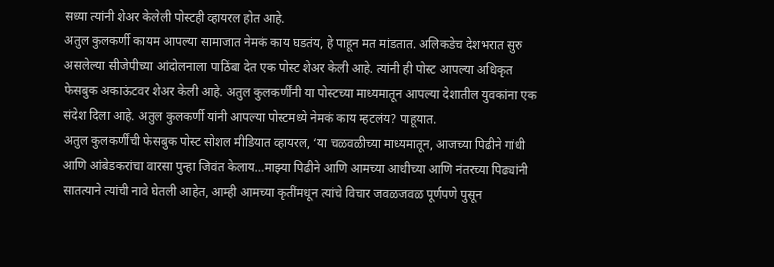सध्या त्यांनी शेअर केलेली पोस्टही व्हायरल होत आहे.
अतुल कुलकर्णी कायम आपल्या सामाजात नेमकं काय घडतंय, हे पाहून मत मांडतात. अलिकडेच देशभरात सुरु असलेल्या सीजेपीच्या आंदोलनाला पाठिंबा देत एक पोस्ट शेअर केली आहे. त्यांनी ही पोस्ट आपल्या अधिकृत फेसबुक अकाऊंटवर शेअर केली आहे. अतुल कुलकर्णींनी या पोस्टच्या माध्यमातून आपल्या देशातील युवकांना एक संदेश दिला आहे. अतुल कुलकर्णी यांनी आपल्या पोस्टमध्ये नेमकं काय म्हटलंय? पाहूयात.
अतुल कुलकर्णींची फेसबुक पोस्ट सोशल मीडियात व्हायरल, ‘या चळवळीच्या माध्यमातून, आजच्या पिढीने गांधी आणि आंबेडकरांचा वारसा पुन्हा जिवंत केलाय…माझ्या पिढीने आणि आमच्या आधीच्या आणि नंतरच्या पिढ्यांनी सातत्याने त्यांची नावे घेतली आहेत, आम्ही आमच्या कृतींमधून त्यांचे विचार जवळजवळ पूर्णपणे पुसून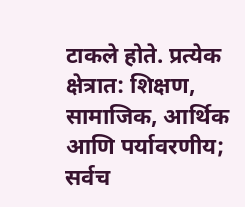टाकले होते. प्रत्येक क्षेत्रात: शिक्षण, सामाजिक, आर्थिक आणि पर्यावरणीय; सर्वच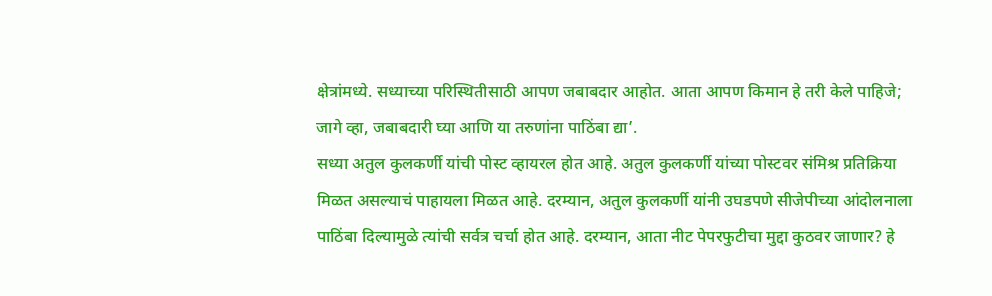क्षेत्रांमध्ये. सध्याच्या परिस्थितीसाठी आपण जबाबदार आहोत. आता आपण किमान हे तरी केले पाहिजे; जागे व्हा, जबाबदारी घ्या आणि या तरुणांना पाठिंबा द्या’.
सध्या अतुल कुलकर्णी यांची पोस्ट व्हायरल होत आहे. अतुल कुलकर्णी यांच्या पोस्टवर संमिश्र प्रतिक्रिया मिळत असल्याचं पाहायला मिळत आहे. दरम्यान, अतुल कुलकर्णी यांनी उघडपणे सीजेपीच्या आंदोलनाला पाठिंबा दिल्यामुळे त्यांची सर्वत्र चर्चा होत आहे. दरम्यान, आता नीट पेपरफुटीचा मुद्दा कुठवर जाणार? हे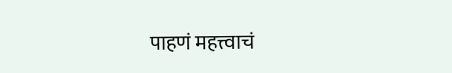पाहणं महत्त्वाचं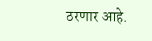ठरणार आहे.